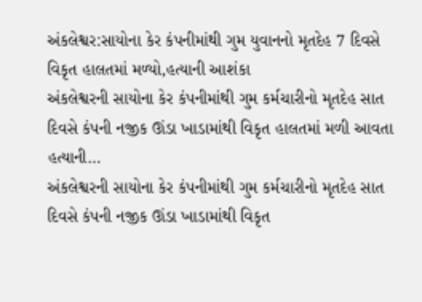અંકલેશ્વર:સાયોના કેર કંપનીમાંથી ગુમ યુવાનનો મૃતદેહ 7 દિવસે વિકૃત હાલતમાં મળ્યો,હત્યાની આશંકા
અંકલેશ્વરની સાયોના કેર કંપનીમાંથી ગુમ કર્મચારીનો મૃતદેહ સાત દિવસે કંપની નજીક ઊંડા ખાડામાંથી વિકૃત હાલતમાં મળી આવતા હત્યાની…
અંકલેશ્વરની સાયોના કેર કંપનીમાંથી ગુમ કર્મચારીનો મૃતદેહ સાત દિવસે કંપની નજીક ઊંડા ખાડામાંથી વિકૃત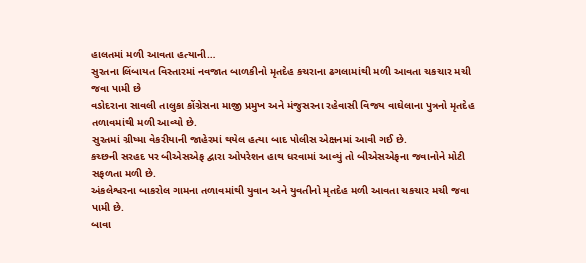હાલતમાં મળી આવતા હત્યાની…
સુરતના લિંબાયત વિસ્તારમાં નવજાત બાળકીનો મૃતદેહ કચરાના ઢગલામાંથી મળી આવતા ચકચાર મચી જવા પામી છે
વડોદરાના સાવલી તાલુકા કોંગ્રેસના માજી પ્રમુખ અને મંજુસરના રહેવાસી વિજય વાઘેલાના પુત્રનો મૃતદેહ તળાવમાંથી મળી આવ્યો છે.
સુરતમાં ગ્રીષ્મા વેકરીયાની જાહેરમાં થયેલ હત્યા બાદ પોલીસ એક્ષનમાં આવી ગઈ છે.
કચ્છની સરહદ પર બીએસએફ દ્વારા ઓપરેશન હાથ ધરવામાં આવ્યું તો બીએસએફના જવાનોને મોટી સફળતા મળી છે.
અંકલેશ્વરના બાકરોલ ગામના તળાવમાંથી યુવાન અને યુવતીનો મૃતદેહ મળી આવતા ચકચાર મચી જવા પામી છે.
બાવા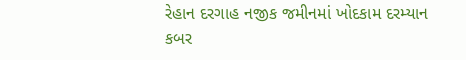રેહાન દરગાહ નજીક જમીનમાં ખોદકામ દરમ્યાન કબર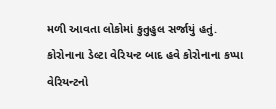મળી આવતા લોકોમાં કુતુહુલ સર્જાયું હતું.
કોરોનાના ડેલ્ટા વેરિયન્ટ બાદ હવે કોરોનાના કપ્પા વેરિયન્ટનો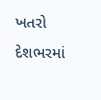ખતરો દેશભરમાં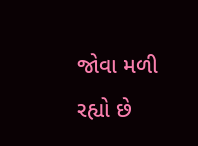જોવા મળી રહ્યો છે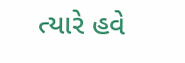ત્યારે હવે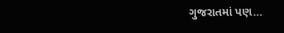ગુજરાતમાં પણ…